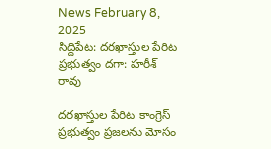News February 8, 2025
సిద్దిపేట: దరఖాస్తుల పేరిట ప్రభుత్వం దగా: హరీశ్ రావు

దరఖాస్తుల పేరిట కాంగ్రెస్ ప్రభుత్వం ప్రజలను మోసం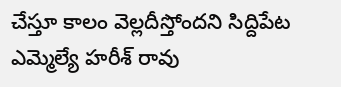చేస్తూ కాలం వెల్లదీస్తోందని సిద్దిపేట ఎమ్మెల్యే హరీశ్ రావు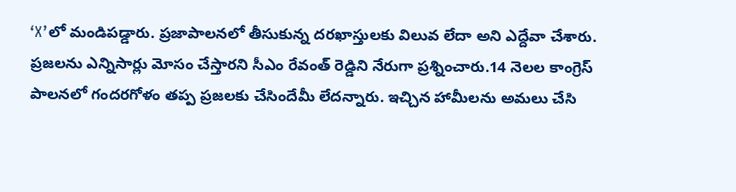‘X’లో మండిపడ్డారు. ప్రజాపాలనలో తీసుకున్న దరఖాస్తులకు విలువ లేదా అని ఎద్దేవా చేశారు. ప్రజలను ఎన్నిసార్లు మోసం చేస్తారని సీఎం రేవంత్ రెడ్డిని నేరుగా ప్రశ్నించారు.14 నెలల కాంగ్రెస్ పాలనలో గందరగోళం తప్ప ప్రజలకు చేసిందేమీ లేదన్నారు. ఇచ్చిన హామీలను అమలు చేసి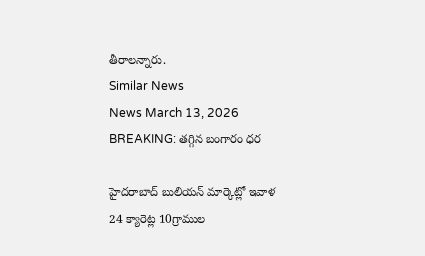తీరాలన్నారు.
Similar News
News March 13, 2026
BREAKING: తగ్గిన బంగారం ధర

హైదరాబాద్ బులియన్ మార్కెట్లో ఇవాళ 24 క్యారెట్ల 10గ్రాముల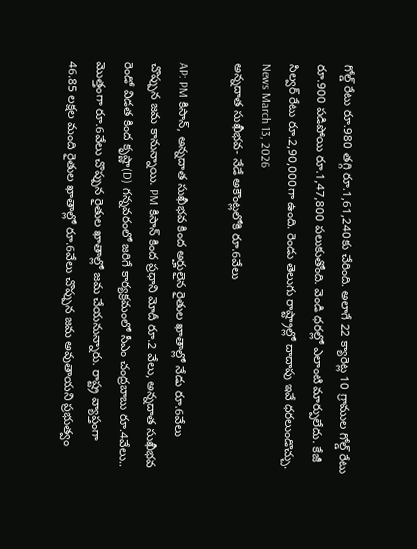గోల్డ్ రేటు రూ.980 తగ్గి రూ.1,61,240కు చేరింది. అలాగే 22 క్యారెట్ల 10 గ్రాముల గోల్డ్ రేటు రూ.900 పడిపోయి రూ.1,47,800 పలుకుతోంది. వెండి ధరల్లో ఎలాంటి మార్పులేదు. కేజీ సిల్వర్ రేటు రూ.2,90,000గా ఉంది. రెండు తెలుగు రాష్ట్రాల్లో దాదాపు ఇవే ధరలుండొచ్చు.
News March 13, 2026
అన్నదాత సుఖీభవ- నేడే అకౌంట్లలోకి రూ.6వేలు

AP: PM కిసాన్, అన్నదాత సుఖీభవ కింద అర్హులైన రైతుల ఖాతాల్లో నేడు రూ.6వేలు చొప్పున జమ కానున్నాయి. PM కిసాన్ కింద ప్రధాని మోదీ రూ.2 వేలు, అన్నదాత సుఖీభవ రెండో విడత కింద కృష్ణా(D) గన్నవరంలో జరిగే కార్యక్రమంలో సీఎం చంద్రబాబు రూ.4వేలు.. మొత్తంగా రూ.6వేలు చొప్పున రైతుల ఖాతాల్లో జమ చేయనున్నారు. రాష్ట్ర వ్యాప్తంగా 46.85 లక్షల మంది రైతుల ఖాతాల్లో రూ.6వేలు చొప్పున జమ అవుతాయని ప్రభుత్వం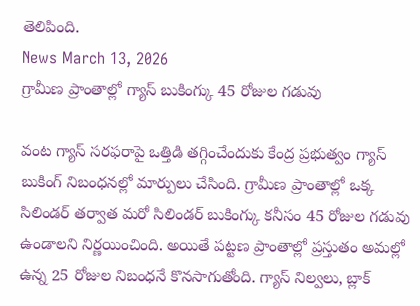తెలిపింది.
News March 13, 2026
గ్రామీణ ప్రాంతాల్లో గ్యాస్ బుకింగ్కు 45 రోజుల గడువు

వంట గ్యాస్ సరఫరాపై ఒత్తిడి తగ్గించేందుకు కేంద్ర ప్రభుత్వం గ్యాస్ బుకింగ్ నిబంధనల్లో మార్పులు చేసింది. గ్రామీణ ప్రాంతాల్లో ఒక్క సిలిండర్ తర్వాత మరో సిలిండర్ బుకింగ్కు కనీసం 45 రోజుల గడువు ఉండాలని నిర్ణయించింది. అయితే పట్టణ ప్రాంతాల్లో ప్రస్తుతం అమల్లో ఉన్న 25 రోజుల నిబంధనే కొనసాగుతోంది. గ్యాస్ నిల్వలు, బ్లాక్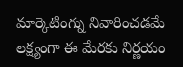మార్కెటింగ్ను నివారించడమే లక్ష్యంగా ఈ మేరకు నిర్ణయం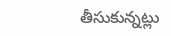తీసుకున్నట్లు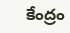కేంద్రం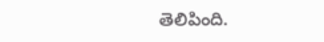తెలిపింది.